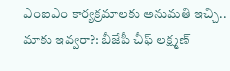ఎంఐఎం కార్యక్రమాలకు అనుమతి ఇచ్చి.. మాకు ఇవ్వరా?: బీజేపీ చీఫ్ లక్ష్మణ్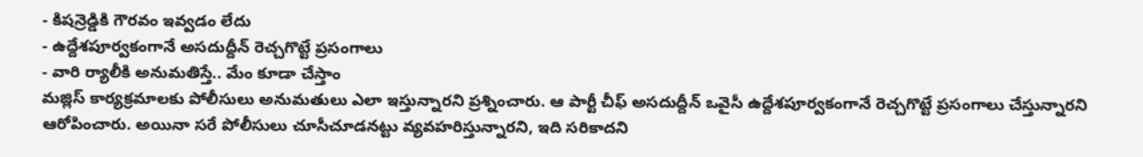- కిషన్రెడ్డికి గౌరవం ఇవ్వడం లేదు
- ఉద్దేశపూర్వకంగానే అసదుద్దీన్ రెచ్చగొట్టే ప్రసంగాలు
- వారి ర్యాలీకి అనుమతిస్తే.. మేం కూడా చేస్తాం
మజ్లిస్ కార్యక్రమాలకు పోలీసులు అనుమతులు ఎలా ఇస్తున్నారని ప్రశ్నించారు. ఆ పార్టీ చీఫ్ అసదుద్దీన్ ఒవైసీ ఉద్దేశపూర్వకంగానే రెచ్చగొట్టే ప్రసంగాలు చేస్తున్నారని ఆరోపించారు. అయినా సరే పోలీసులు చూసీచూడనట్టు వ్యవహరిస్తున్నారని, ఇది సరికాదని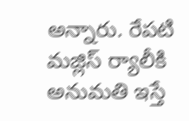అన్నారు. రేపటి మజ్లిస్ ర్యాలీకి అనుమతి ఇస్తే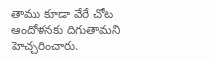తాము కూడా వేరే చోట ఆందోళనకు దిగుతామని హెచ్చరించారు.